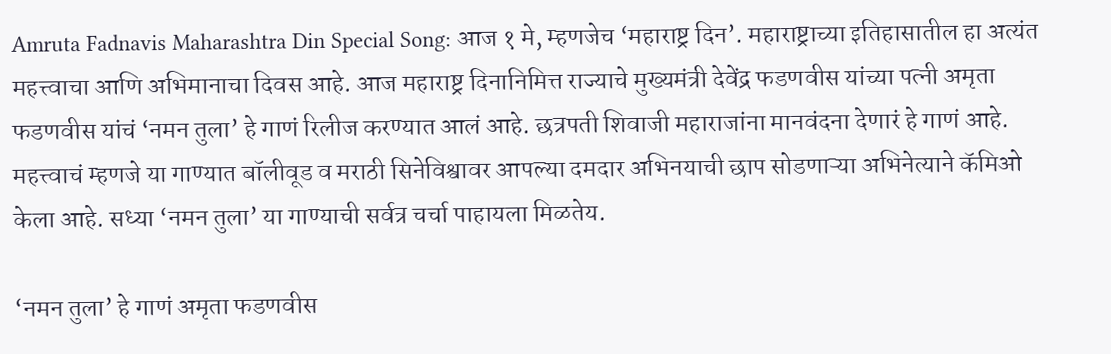Amruta Fadnavis Maharashtra Din Special Song: आज १ मे, म्हणजेच ‘महाराष्ट्र दिन’. महाराष्ट्राच्या इतिहासातील हा अत्यंत महत्त्वाचा आणि अभिमानाचा दिवस आहे. आज महाराष्ट्र दिनानिमित्त राज्याचे मुख्यमंत्री देवेंद्र फडणवीस यांच्या पत्नी अमृता फडणवीस यांचं ‘नमन तुला’ हे गाणं रिलीज करण्यात आलं आहे. छत्रपती शिवाजी महाराजांना मानवंदना देणारं हे गाणं आहे. महत्त्वाचं म्हणजे या गाण्यात बॉलीवूड व मराठी सिनेविश्वावर आपल्या दमदार अभिनयाची छाप सोडणाऱ्या अभिनेत्याने कॅमिओ केला आहे. सध्या ‘नमन तुला’ या गाण्याची सर्वत्र चर्चा पाहायला मिळतेय.

‘नमन तुला’ हे गाणं अमृता फडणवीस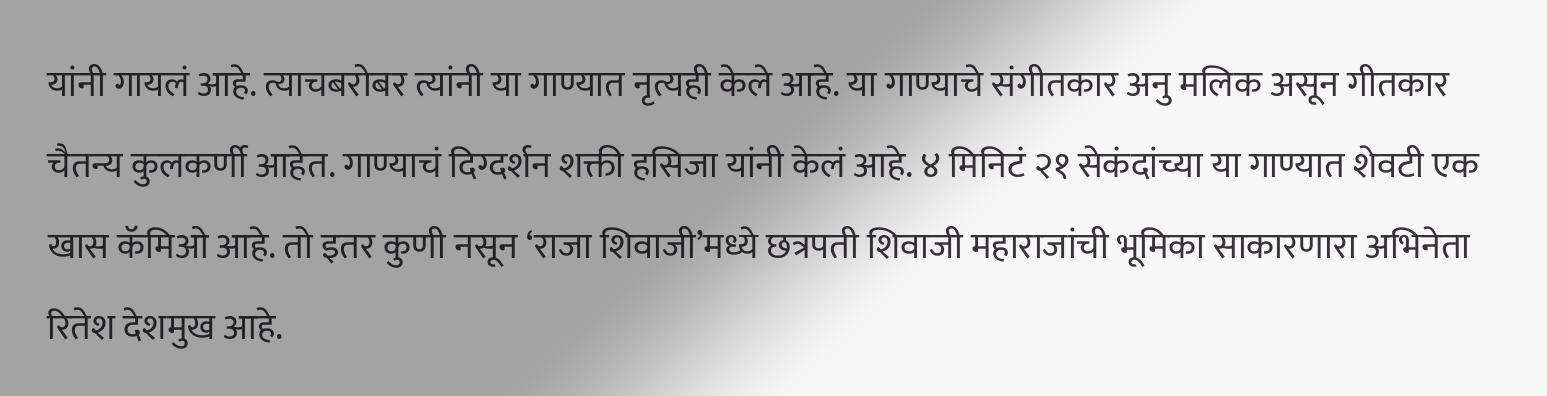यांनी गायलं आहे. त्याचबरोबर त्यांनी या गाण्यात नृत्यही केले आहे. या गाण्याचे संगीतकार अनु मलिक असून गीतकार चैतन्य कुलकर्णी आहेत. गाण्याचं दिग्दर्शन शक्ती हसिजा यांनी केलं आहे. ४ मिनिटं २१ सेकंदांच्या या गाण्यात शेवटी एक खास कॅमिओ आहे. तो इतर कुणी नसून ‘राजा शिवाजी’मध्ये छत्रपती शिवाजी महाराजांची भूमिका साकारणारा अभिनेता रितेश देशमुख आहे.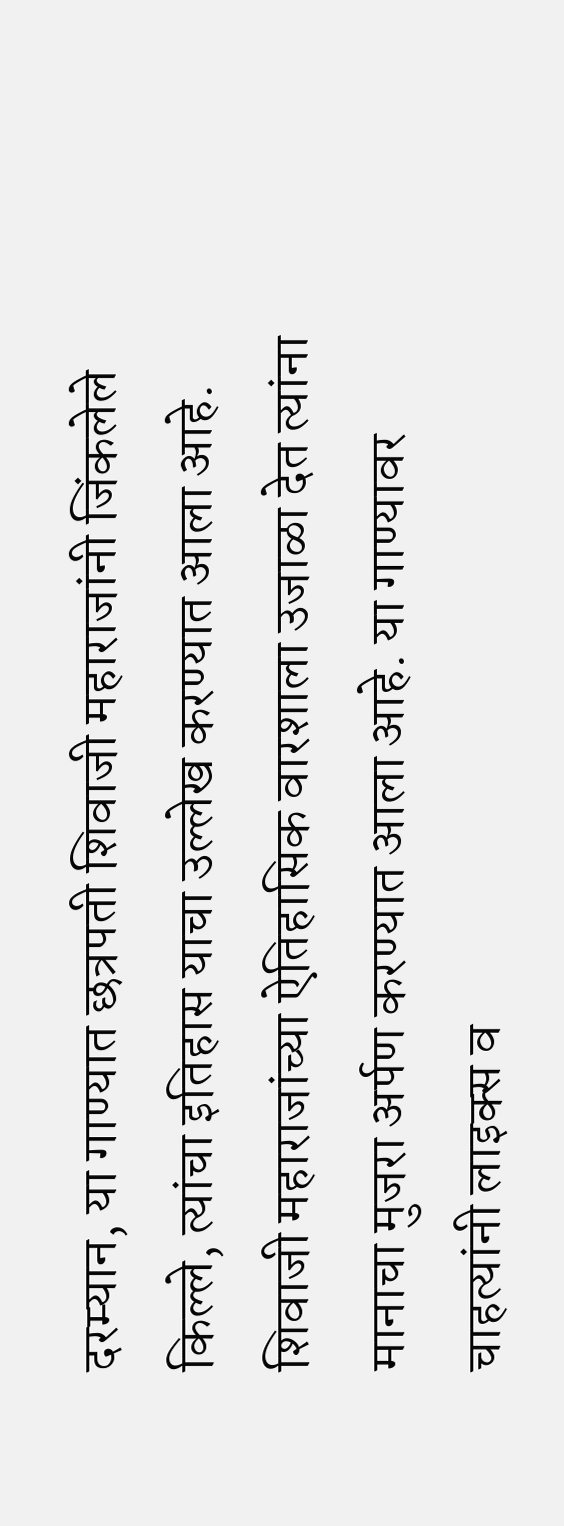दरम्यान, या गाण्यात छत्रपती शिवाजी महाराजांनी जिंकलेले किल्ले, त्यांचा इतिहास याचा उल्लेख करण्यात आला आहे. शिवाजी महाराजांच्या ऐतिहासिक वारशाला उजाळा देत त्यांना मानाचा मुजरा अर्पण करण्यात आला आहे. या गाण्यावर चाहत्यांनी लाइक्स व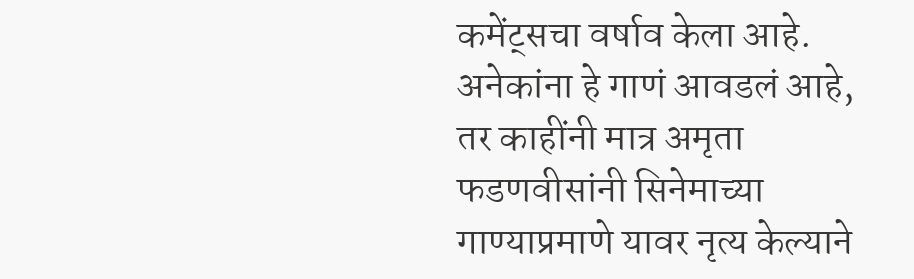कमेंट्सचा वर्षाव केला आहे. अनेकांना हे गाणं आवडलं आहे, तर काहींनी मात्र अमृता फडणवीसांनी सिनेमाच्या गाण्याप्रमाणे यावर नृत्य केल्याने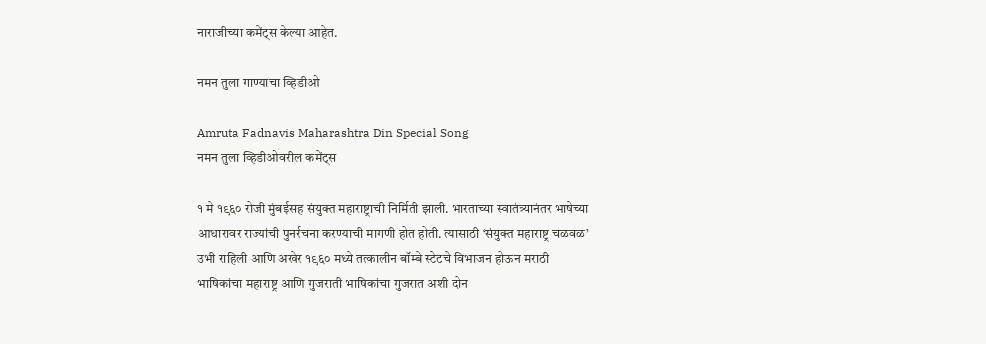नाराजीच्या कमेंट्स केल्या आहेत.

नमन तुला गाण्याचा व्हिडीओ

Amruta Fadnavis Maharashtra Din Special Song
नमन तुला व्हिडीओवरील कमेंट्स

१ मे १९६० रोजी मुंबईसह संयुक्त महाराष्ट्राची निर्मिती झाली. भारताच्या स्वातंत्र्यानंतर भाषेच्या आधारावर राज्यांची पुनर्रचना करण्याची मागणी होत होती. त्यासाठी ‘संयुक्त महाराष्ट्र चळवळ’ उभी राहिली आणि अखेर १९६० मध्ये तत्कालीन बॉम्बे स्टेटचे विभाजन होऊन मराठी भाषिकांचा महाराष्ट्र आणि गुजराती भाषिकांचा गुजरात अशी दोन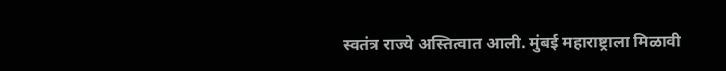स्वतंत्र राज्ये अस्तित्वात आली. मुंबई महाराष्ट्राला मिळावी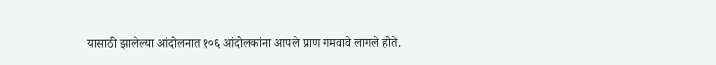यासाठी झालेल्या आंदोलनात १०६ आंदोलकांना आपले प्राण गमवावे लागले होते.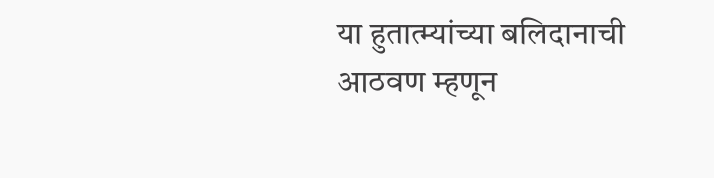या हुतात्म्यांच्या बलिदानाची आठवण म्हणून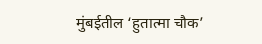मुंबईतील ‘हुतात्मा चौक’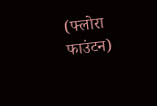(फ्लोरा फाउंटन)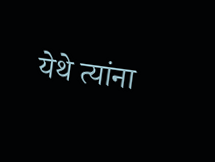येथे त्यांना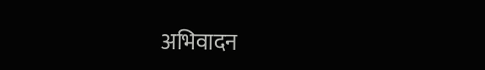अभिवादन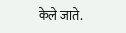केले जाते.